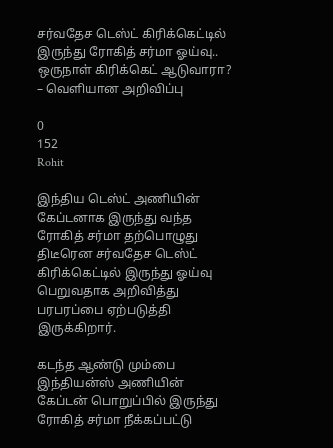சர்வதேச டெஸ்ட் கிரிக்கெட்டில் இருந்து ரோகித் சர்மா ஓய்வு.. ஒருநாள் கிரிக்கெட் ஆடுவாரா? – வெளியான அறிவிப்பு

0
152
Rohit

இந்திய டெஸ்ட் அணியின் கேப்டனாக இருந்து வந்த ரோகித் சர்மா தற்பொழுது திடீரென சர்வதேச டெஸ்ட் கிரிக்கெட்டில் இருந்து ஓய்வு பெறுவதாக அறிவித்து பரபரப்பை ஏற்படுத்தி இருக்கிறார்.

கடந்த ஆண்டு மும்பை இந்தியன்ஸ் அணியின் கேப்டன் பொறுப்பில் இருந்து ரோகித் சர்மா நீக்கப்பட்டு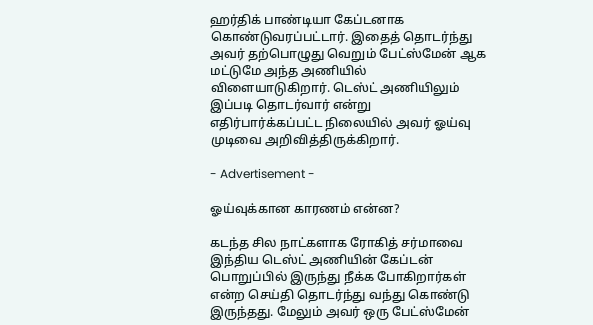ஹர்திக் பாண்டியா கேப்டனாக கொண்டுவரப்பட்டார். இதைத் தொடர்ந்து அவர் தற்பொழுது வெறும் பேட்ஸ்மேன் ஆக மட்டுமே அந்த அணியில் விளையாடுகிறார். டெஸ்ட் அணியிலும் இப்படி தொடர்வார் என்று எதிர்பார்க்கப்பட்ட நிலையில் அவர் ஓய்வு முடிவை அறிவித்திருக்கிறார்.

- Advertisement -

ஓய்வுக்கான காரணம் என்ன?

கடந்த சில நாட்களாக ரோகித் சர்மாவை இந்திய டெஸ்ட் அணியின் கேப்டன் பொறுப்பில் இருந்து நீக்க போகிறார்கள் என்ற செய்தி தொடர்ந்து வந்து கொண்டு இருந்தது. மேலும் அவர் ஒரு பேட்ஸ்மேன்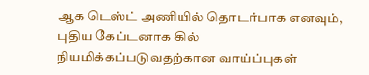ஆக டெஸ்ட் அணியில் தொடர்பாக எனவும், புதிய கேப்டனாக கில் நியமிக்கப்படுவதற்கான வாய்ப்புகள்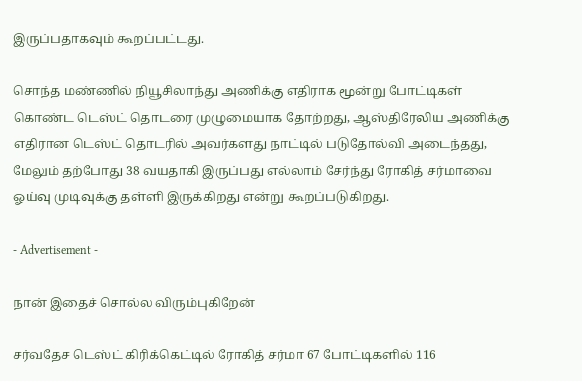இருப்பதாகவும் கூறப்பட்டது.

சொந்த மண்ணில் நியூசிலாந்து அணிக்கு எதிராக மூன்று போட்டிகள் கொண்ட டெஸ்ட் தொடரை முழுமையாக தோற்றது, ஆஸ்திரேலிய அணிக்கு எதிரான டெஸ்ட் தொடரில் அவர்களது நாட்டில் படுதோல்வி அடைந்தது, மேலும் தற்போது 38 வயதாகி இருப்பது எல்லாம் சேர்ந்து ரோகித் சர்மாவை ஓய்வு முடிவுக்கு தள்ளி இருக்கிறது என்று கூறப்படுகிறது.

- Advertisement -

நான் இதைச் சொல்ல விரும்புகிறேன்

சர்வதேச டெஸ்ட் கிரிக்கெட்டில் ரோகித் சர்மா 67 போட்டிகளில் 116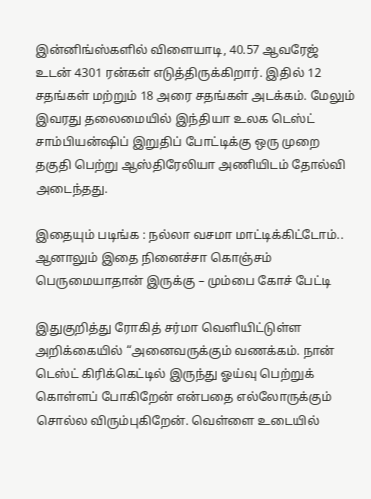இன்னிங்ஸ்களில் விளையாடி, 40.57 ஆவரேஜ் உடன் 4301 ரன்கள் எடுத்திருக்கிறார். இதில் 12 சதங்கள் மற்றும் 18 அரை சதங்கள் அடக்கம். மேலும் இவரது தலைமையில் இந்தியா உலக டெஸ்ட் சாம்பியன்ஷிப் இறுதிப் போட்டிக்கு ஒரு முறை தகுதி பெற்று ஆஸ்திரேலியா அணியிடம் தோல்வி அடைந்தது.

இதையும் படிங்க : நல்லா வசமா மாட்டிக்கிட்டோம்.. ஆனாலும் இதை நினைச்சா கொஞ்சம் பெருமையாதான் இருக்கு – மும்பை கோச் பேட்டி

இதுகுறித்து ரோகித் சர்மா வெளியிட்டுள்ள அறிக்கையில் “அனைவருக்கும் வணக்கம். நான் டெஸ்ட் கிரிக்கெட்டில் இருந்து ஓய்வு பெற்றுக் கொள்ளப் போகிறேன் என்பதை எல்லோருக்கும் சொல்ல விரும்புகிறேன். வெள்ளை உடையில்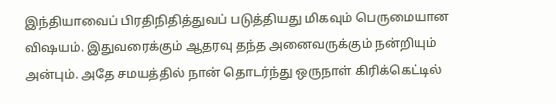இந்தியாவைப் பிரதிநிதித்துவப் படுத்தியது மிகவும் பெருமையான விஷயம். இதுவரைக்கும் ஆதரவு தந்த அனைவருக்கும் நன்றியும் அன்பும். அதே சமயத்தில் நான் தொடர்ந்து ஒருநாள் கிரிக்கெட்டில்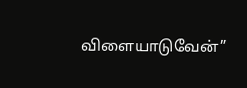விளையாடுவேன்”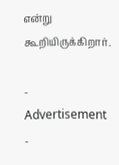என்று கூறியிருக்கிறார்.

- Advertisement -